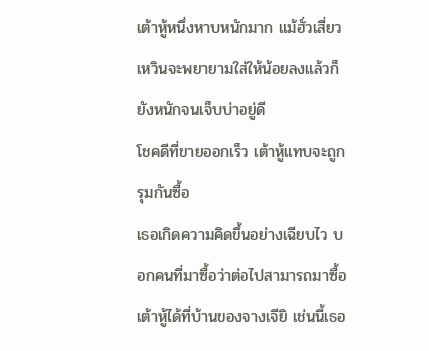เต้าหู้หนึ่งหาบหนักมาก แม้ฮั่วเสี่ยวเหวินจะพยายามใส่ให้น้อยลงแล้วก็ยังหนักจนเจ็บบ่าอยู่ดี
โชคดีที่ขายออกเร็ว เต้าหู้แทบจะถูกรุมกันซื้อ
เธอเกิดความคิดขึ้นอย่างเฉียบไว บอกคนที่มาซื้อว่าต่อไปสามารถมาซื้อเต้าหู้ได้ที่บ้านของจางเจียิ เช่นนี้เธอ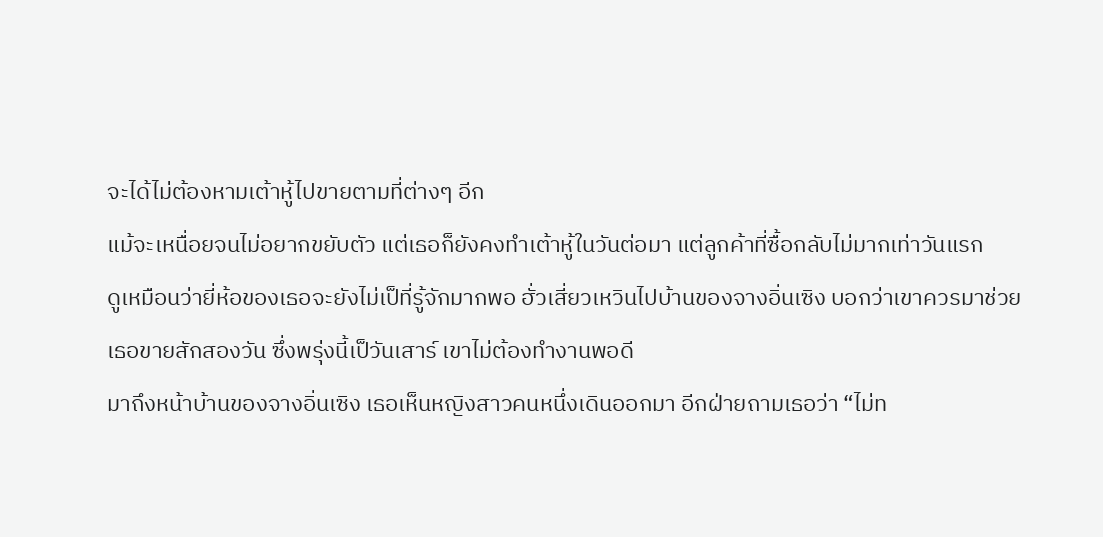จะได้ไม่ต้องหามเต้าหู้ไปขายตามที่ต่างๆ อีก
แม้จะเหนื่อยจนไม่อยากขยับตัว แต่เธอก็ยังคงทำเต้าหู้ในวันต่อมา แต่ลูกค้าที่ซื้อกลับไม่มากเท่าวันแรก
ดูเหมือนว่ายี่ห้อของเธอจะยังไม่เป็ที่รู้จักมากพอ ฮั่วเสี่ยวเหวินไปบ้านของจางอิ่นเซิง บอกว่าเขาควรมาช่วยเธอขายสักสองวัน ซึ่งพรุ่งนี้เป็วันเสาร์ เขาไม่ต้องทำงานพอดี
มาถึงหน้าบ้านของจางอิ่นเซิง เธอเห็นหญิงสาวคนหนึ่งเดินออกมา อีกฝ่ายถามเธอว่า “ไม่ท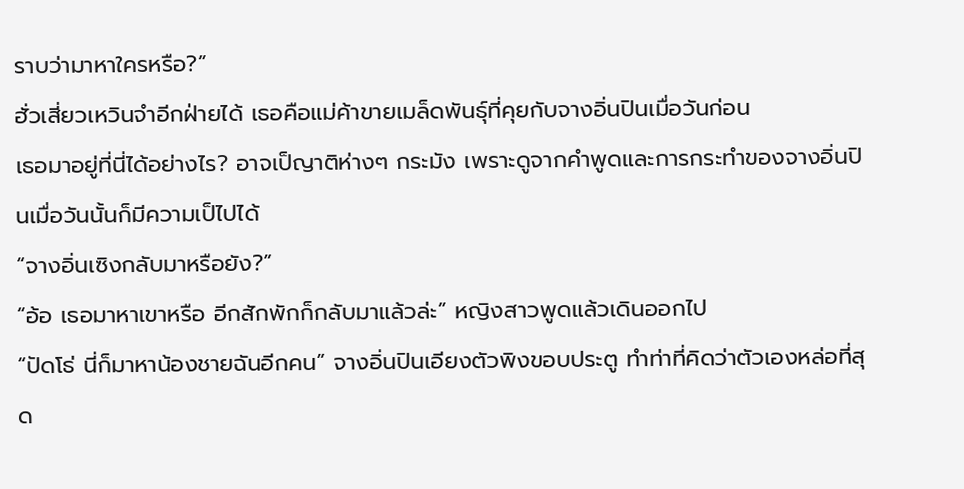ราบว่ามาหาใครหรือ?”
ฮั่วเสี่ยวเหวินจำอีกฝ่ายได้ เธอคือแม่ค้าขายเมล็ดพันธุ์ที่คุยกับจางอิ่นปินเมื่อวันก่อน
เธอมาอยู่ที่นี่ได้อย่างไร? อาจเป็ญาติห่างๆ กระมัง เพราะดูจากคำพูดและการกระทำของจางอิ่นปินเมื่อวันนั้นก็มีความเป็ไปได้
“จางอิ่นเซิงกลับมาหรือยัง?”
“อ้อ เธอมาหาเขาหรือ อีกสักพักก็กลับมาแล้วล่ะ” หญิงสาวพูดแล้วเดินออกไป
“ปัดโธ่ นี่ก็มาหาน้องชายฉันอีกคน” จางอิ่นปินเอียงตัวพิงขอบประตู ทำท่าที่คิดว่าตัวเองหล่อที่สุด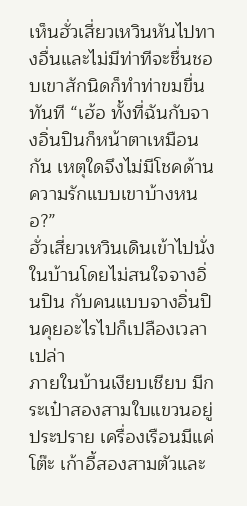เห็นฮั่วเสี่ยวเหวินหันไปทางอื่นและไม่มีท่าทีจะชื่นชอบเขาสักนิดก็ทำท่าขมขื่นทันที “เฮ้อ ทั้งที่ฉันกับจางอิ่นปินก็หน้าตาเหมือนกัน เหตุใดจึงไม่มีโชคด้านความรักแบบเขาบ้างหนอ?”
ฮั่วเสี่ยวเหวินเดินเข้าไปนั่งในบ้านโดยไม่สนใจจางอิ่นปิน กับคนแบบจางอิ่นปินคุยอะไรไปก็เปลืองเวลาเปล่า
ภายในบ้านเงียบเชียบ มีกระเป๋าสองสามใบแขวนอยู่ประปราย เครื่องเรือนมีแค่โต๊ะ เก้าอี้สองสามตัวและ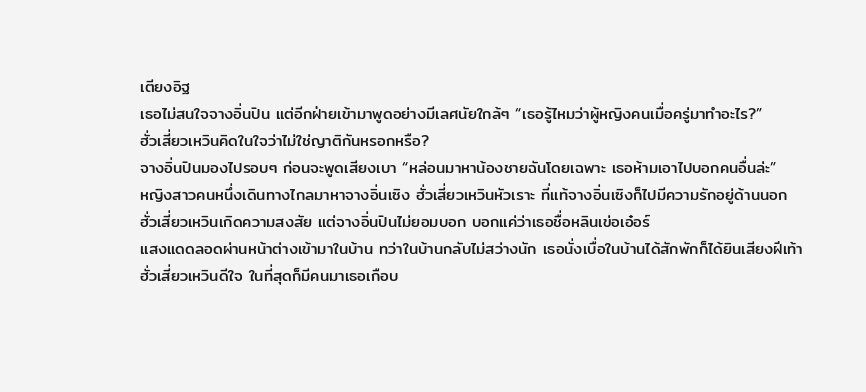เตียงอิฐ
เธอไม่สนใจจางอิ่นปิน แต่อีกฝ่ายเข้ามาพูดอย่างมีเลศนัยใกล้ๆ “เธอรู้ไหมว่าผู้หญิงคนเมื่อครู่มาทำอะไร?”
ฮั่วเสี่ยวเหวินคิดในใจว่าไม่ใช่ญาติกันหรอกหรือ?
จางอิ่นปินมองไปรอบๆ ก่อนจะพูดเสียงเบา “หล่อนมาหาน้องชายฉันโดยเฉพาะ เธอห้ามเอาไปบอกคนอื่นล่ะ”
หญิงสาวคนหนึ่งเดินทางไกลมาหาจางอิ่นเซิง ฮั่วเสี่ยวเหวินหัวเราะ ที่แท้จางอิ่นเซิงก็ไปมีความรักอยู่ด้านนอก
ฮั่วเสี่ยวเหวินเกิดความสงสัย แต่จางอิ่นปินไม่ยอมบอก บอกแค่ว่าเธอชื่อหลินเข่อเอ๋อร์
แสงแดดลอดผ่านหน้าต่างเข้ามาในบ้าน ทว่าในบ้านกลับไม่สว่างนัก เธอนั่งเบื่อในบ้านได้สักพักก็ได้ยินเสียงฝีเท้า
ฮั่วเสี่ยวเหวินดีใจ ในที่สุดก็มีคนมาเธอเกือบ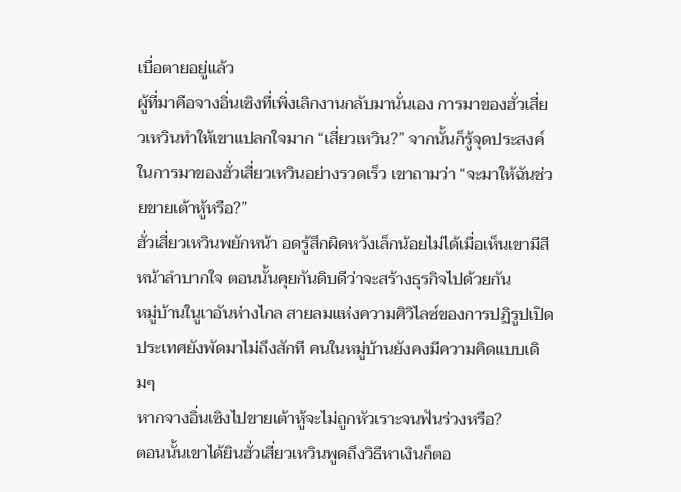เบื่อตายอยู่แล้ว
ผู้ที่มาคือจางอิ่นเซิงที่เพิ่งเลิกงานกลับมานั่นเอง การมาของฮั่วเสี่ยวเหวินทำให้เขาแปลกใจมาก “เสี่ยวเหวิน?” จากนั้นก็รู้จุดประสงค์ในการมาของฮั่วเสี่ยวเหวินอย่างรวดเร็ว เขาถามว่า “จะมาให้ฉันช่วยขายเต้าหู้หรือ?”
ฮั่วเสี่ยวเหวินพยักหน้า อดรู้สึกผิดหวังเล็กน้อยไม่ได้เมื่อเห็นเขามีสีหน้าลำบากใจ ตอนนั้นคุยกันดิบดีว่าจะสร้างธุรกิจไปด้วยกัน
หมู่บ้านในูเาอันห่างไกล สายลมแห่งความศิวิไลซ์ของการปฏิรูปเปิดประเทศยังพัดมาไม่ถึงสักที คนในหมู่บ้านยังคงมีความคิดแบบเดิมๆ
หากจางอิ่นเซิงไปขายเต้าหู้จะไม่ถูกหัวเราะจนฟันร่วงหรือ?
ตอนนั้นเขาได้ยินฮั่วเสี่ยวเหวินพูดถึงวิธีหาเงินก็ตอ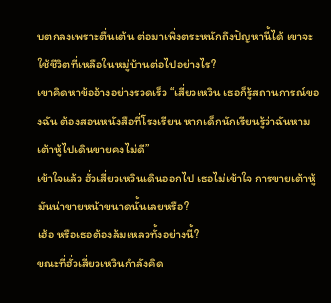บตกลงเพราะตื่นเต้น ต่อมาเพิ่งตระหนักถึงปัญหานี้ได้ เขาจะใช้ชีวิตที่เหลือในหมู่บ้านต่อไปอย่างไร?
เขาคิดหาข้ออ้างอย่างรวดเร็ว “เสี่ยวเหวิน เธอก็รู้สถานการณ์ของฉัน ต้องสอนหนังสือที่โรงเรียน หากเด็กนักเรียนรู้ว่าฉันหามเต้าหู้ไปเดินขายคงไม่ดี”
เข้าใจแล้ว ฮั่วเสี่ยวเหวินเดินออกไป เธอไม่เข้าใจ การขายเต้าหู้มันน่าขายหน้าขนาดนั้นเลยหรือ?
เฮ้อ หรือเธอต้องล้มเหลวทั้งอย่างนี้?
ขณะที่ฮั่วเสี่ยวเหวินกำลังคิด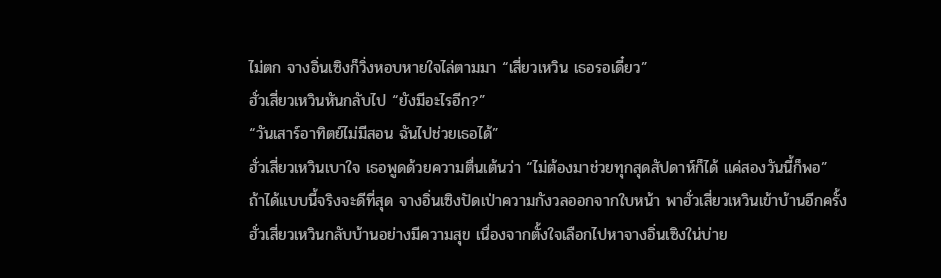ไม่ตก จางอิ่นเซิงก็วิ่งหอบหายใจไล่ตามมา “เสี่ยวเหวิน เธอรอเดี๋ยว”
ฮั่วเสี่ยวเหวินหันกลับไป “ยังมีอะไรอีก?”
“วันเสาร์อาทิตย์ไม่มีสอน ฉันไปช่วยเธอได้”
ฮั่วเสี่ยวเหวินเบาใจ เธอพูดด้วยความตื่นเต้นว่า “ไม่ต้องมาช่วยทุกสุดสัปดาห์ก็ได้ แค่สองวันนี้ก็พอ”
ถ้าได้แบบนี้จริงจะดีที่สุด จางอิ่นเซิงปัดเป่าความกังวลออกจากใบหน้า พาฮั่วเสี่ยวเหวินเข้าบ้านอีกครั้ง
ฮั่วเสี่ยวเหวินกลับบ้านอย่างมีความสุข เนื่องจากตั้งใจเลือกไปหาจางอิ่นเซิงใน่บ่าย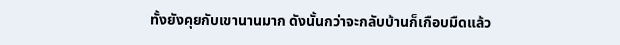ทั้งยังคุยกับเขานานมาก ดังนั้นกว่าจะกลับบ้านก็เกือบมืดแล้ว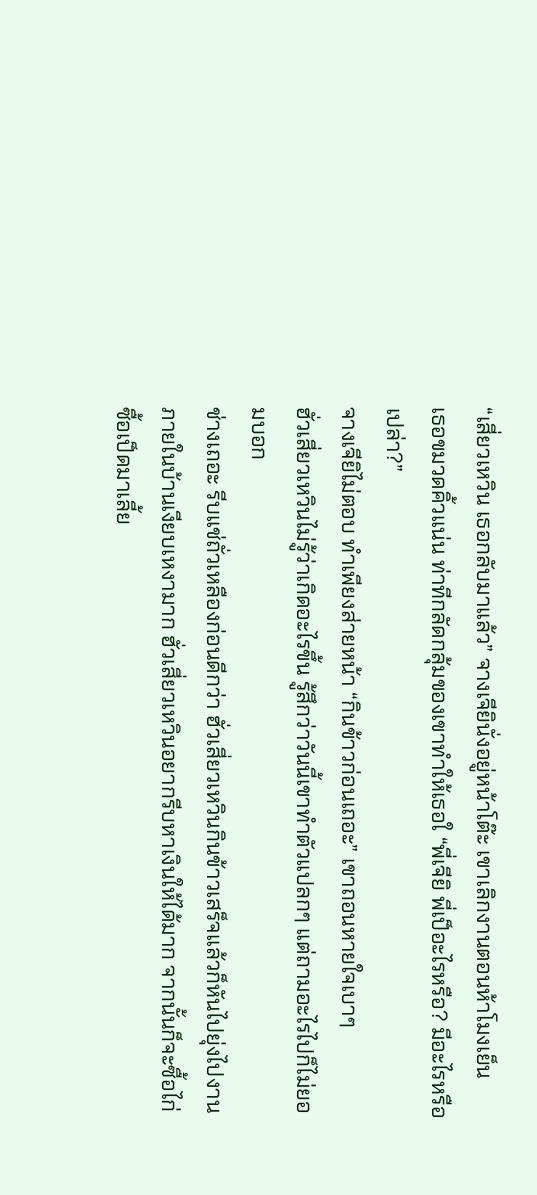“เสี่ยวเหวิน เธอกลับมาแล้ว” จางเจียินั่งอยู่หน้าโต๊ะ เขาเลิกงานตอนห้าโมงเย็น
เธอขมวดคิ้วแน่น ท่าทีกลัดกลุ้มของเขาทำให้เธอใ “พี่เจียิ พี่เป็อะไรหรือ? มีอะไรหรือเปล่า?”
จางเจียิไม่ตอบ ทำเพียงส่ายหน้า “กินข้าวก่อนเถอะ” เขาถอนหายใจเบาๆ
ฮั่วเสี่ยวเหวินไม่รู้ว่าเกิดอะไรขึ้น รู้สึกว่าวันนี้เขาทำตัวแปลกๆ แต่ถามอะไรไปก็ไม่ยอมบอก
ช่างเถอะ รีบแช่ถั่วเหลืองก่อนดีกว่า ฮั่วเสี่ยวเหวินกินข้าวเสร็จแล้วก็หันไปยุ่งไปงาน
ภายในบ้านเงียบเหงามาก ฮั่วเสี่ยวเหวินอยากรีบหาเงินให้ได้มาก จากนั้นก็จะซื้อไก่ซื้อเป็ดมาเลี้ย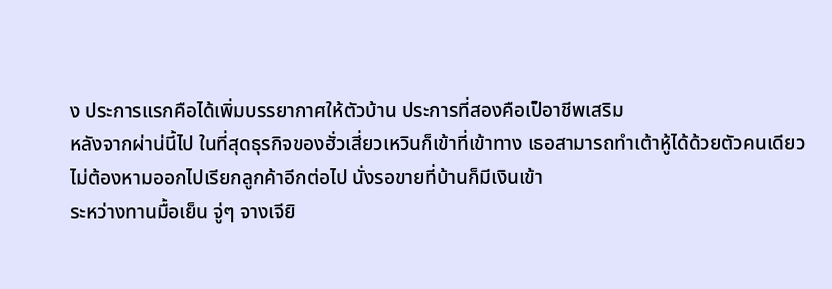ง ประการแรกคือได้เพิ่มบรรยากาศให้ตัวบ้าน ประการที่สองคือเป็อาชีพเสริม
หลังจากผ่าน่นี้ไป ในที่สุดธุรกิจของฮั่วเสี่ยวเหวินก็เข้าที่เข้าทาง เธอสามารถทำเต้าหู้ได้ด้วยตัวคนเดียว ไม่ต้องหามออกไปเรียกลูกค้าอีกต่อไป นั่งรอขายที่บ้านก็มีเงินเข้า
ระหว่างทานมื้อเย็น จู่ๆ จางเจียิ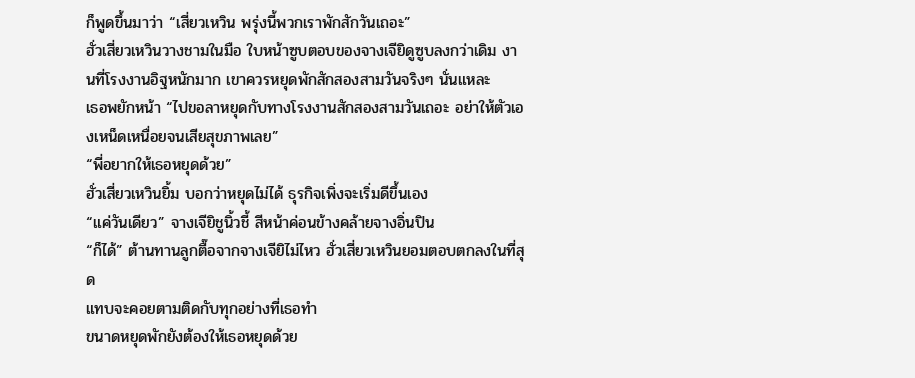ก็พูดขึ้นมาว่า “เสี่ยวเหวิน พรุ่งนี้พวกเราพักสักวันเถอะ”
ฮั่วเสี่ยวเหวินวางชามในมือ ใบหน้าซูบตอบของจางเจียิดูซูบลงกว่าเดิม งานที่โรงงานอิฐหนักมาก เขาควรหยุดพักสักสองสามวันจริงๆ นั่นแหละ
เธอพยักหน้า “ไปขอลาหยุดกับทางโรงงานสักสองสามวันเถอะ อย่าให้ตัวเองเหน็ดเหนื่อยจนเสียสุขภาพเลย”
“พี่อยากให้เธอหยุดด้วย”
ฮั่วเสี่ยวเหวินยิ้ม บอกว่าหยุดไม่ได้ ธุรกิจเพิ่งจะเริ่มดีขึ้นเอง
“แค่วันเดียว” จางเจียิชูนิ้วชี้ สีหน้าค่อนข้างคล้ายจางอิ่นปิน
“ก็ได้” ต้านทานลูกตื๊อจากจางเจียิไม่ไหว ฮั่วเสี่ยวเหวินยอมตอบตกลงในที่สุด
แทบจะคอยตามติดกับทุกอย่างที่เธอทำ
ขนาดหยุดพักยังต้องให้เธอหยุดด้วย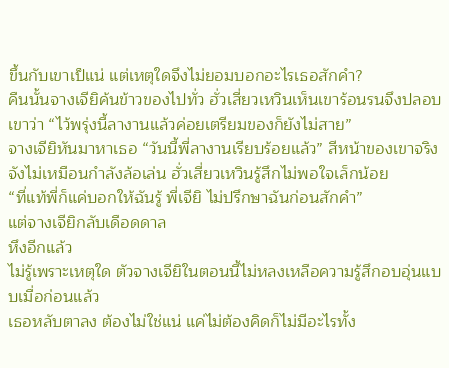ขึ้นกับเขาเป็แน่ แต่เหตุใดจึงไม่ยอมบอกอะไรเธอสักคำ?
คืนนั้นจางเจียิค้นข้าวของไปทั่ว ฮั่วเสี่ยวเหวินเห็นเขาร้อนรนจึงปลอบเขาว่า “ไว้พรุ่งนี้ลางานแล้วค่อยเตรียมของก็ยังไม่สาย”
จางเจียิหันมาหาเธอ “วันนี้พี่ลางานเรียบร้อยแล้ว” สีหน้าของเขาจริงจังไม่เหมือนกำลังล้อเล่น ฮั่วเสี่ยวเหวินรู้สึกไม่พอใจเล็กน้อย
“ที่แท้พี่ก็แค่บอกให้ฉันรู้ พี่เจียิ ไม่ปรึกษาฉันก่อนสักคำ”
แต่จางเจียิกลับเดือดดาล
หึงอีกแล้ว
ไม่รู้เพราะเหตุใด ตัวจางเจียิในตอนนี้ไม่หลงเหลือความรู้สึกอบอุ่นแบบเมื่อก่อนแล้ว
เธอหลับตาลง ต้องไม่ใช่แน่ แค่ไม่ต้องคิดก็ไม่มีอะไรทั้ง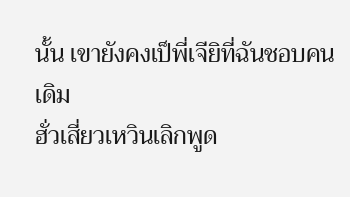นั้น เขายังคงเป็พี่เจียิที่ฉันชอบคนเดิม
ฮั่วเสี่ยวเหวินเลิกพูด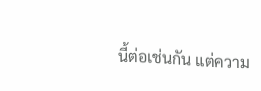นี้ต่อเช่นกัน แต่ความ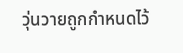วุ่นวายถูกกำหนดไว้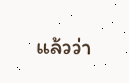แล้วว่า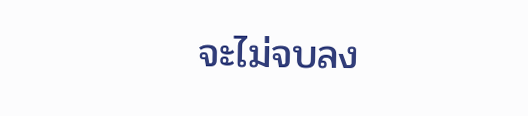จะไม่จบลง